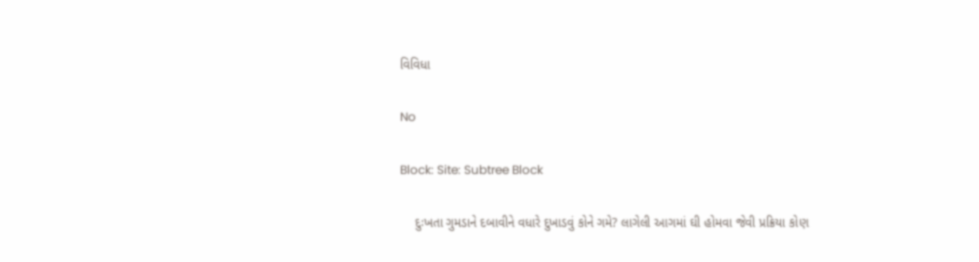વિવિધા

No

Block: Site: Subtree Block

    દુઃખતા ગુમડાને દબાવીને વધારે દુખાડવું કોને ગમે? લાગેલી આગમાં ઘી હોમવા જેવી પ્રક્રિયા કોણ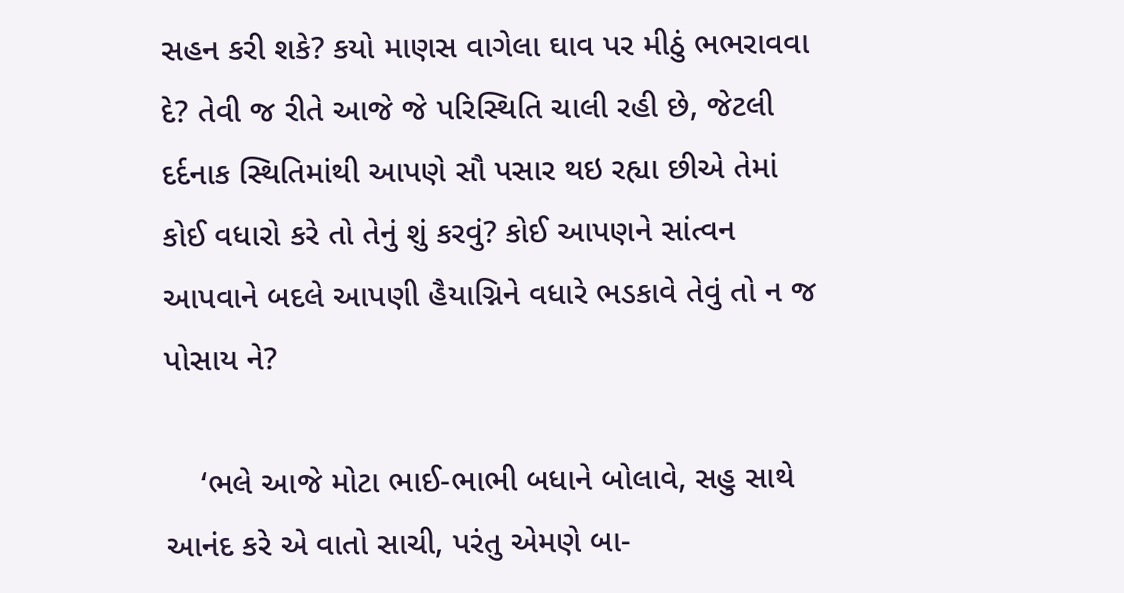સહન કરી શકે? કયો માણસ વાગેલા ઘાવ પર મીઠું ભભરાવવા દે? તેવી જ રીતે આજે જે પરિસ્થિતિ ચાલી રહી છે, જેટલી દર્દનાક સ્થિતિમાંથી આપણે સૌ પસાર થઇ રહ્યા છીએ તેમાં કોઈ વધારો કરે તો તેનું શું કરવું? કોઈ આપણને સાંત્વન આપવાને બદલે આપણી હૈયાગ્નિને વધારે ભડકાવે તેવું તો ન જ પોસાય ને?

    ‘ભલે આજે મોટા ભાઈ-ભાભી બધાને બોલાવે, સહુ સાથે આનંદ કરે એ વાતો સાચી, પરંતુ એમણે બા-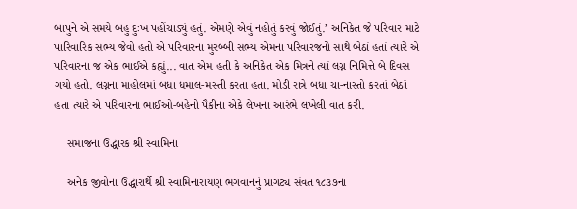બાપુને એ સમયે બહુ દુઃખ પહોંચાડ્યું હતું. એમણે એવું નહોતું કરવું જોઈતું.’ અનિકેત જે પરિવાર માટે પારિવારિક સભ્ય જેવો હતો એ પરિવારના મુરબ્બી સભ્ય એમના પરિવારજનો સાથે બેઠાં હતાં ત્યારે એ પરિવારના જ એક ભાઈએ કહ્યું... વાત એમ હતી કે અનિકેત એક મિત્રને ત્યાં લગ્ન નિમિત્તે બે દિવસ ગયો હતો. લગ્નના માહોલમાં બધા ધમાલ-મસ્તી કરતા હતા. મોડી રાત્રે બધા ચા-નાસ્તો કરતાં બેઠાં હતા ત્યારે એ પરિવારના ભાઈઓ-બહેનો પૈકીના એકે લેખના આરંભે લખેલી વાત કરી.

    સમાજના ઉદ્ધારક શ્રી સ્વામિના

    અનેક જીવોના ઉદ્ધારાર્થે શ્રી સ્વામિનારાયણ ભગવાનનું પ્રાગટ્ય સંવત ૧૮૩૭ના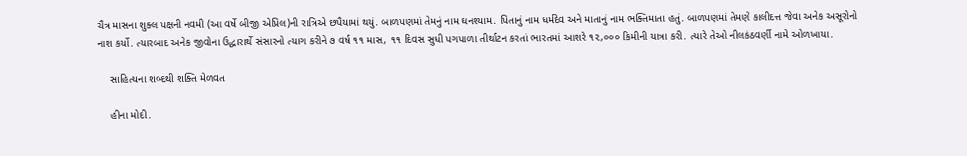ચૈત્ર માસના શુક્લ પક્ષની નવમી (આ વર્ષે બીજી એપ્રિલ)ની રાત્રિએ છપૈયામાં થયું. બાળપણમાં તેમનું નામ ઘનશ્યામ. પિતાનું નામ ધર્મદેવ અને માતાનું નામ ભક્તિમાતા હતું. બાળપણમાં તેમણે કાલીદત્ત જેવા અનેક અસૂરોનો નાશ કર્યો. ત્યારબાદ અનેક જીવોના ઉદ્ધારાર્થે સંસારનો ત્યાગ કરીને ૭ વર્ષ ૧૧ માસ, ૧૧ દિવસ સુધી પગપાળા તીર્થાટન કરતાં ભારતમાં આશરે ૧૨,૦૦૦ કિમીની યાત્રા કરી. ત્યારે તેઓ નીલકંઠવર્ણી નામે ઓળખાયા.

    સાહિત્યના શબ્દથી શક્તિ મેળવત

    હીના મોદી.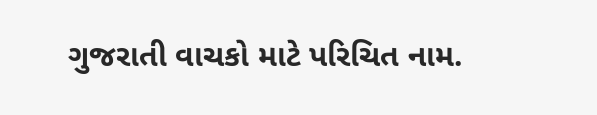ગુજરાતી વાચકો માટે પરિચિત નામ.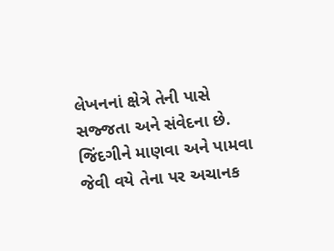લેખનનાં ક્ષેત્રે તેની પાસે સજ્જતા અને સંવેદના છે. જિંદગીને માણવા અને પામવા જેવી વયે તેના પર અચાનક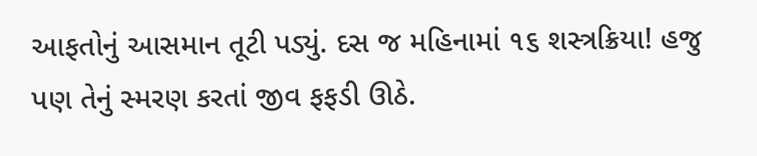આફતોનું આસમાન તૂટી પડ્યું. દસ જ મહિનામાં ૧૬ શસ્ત્રક્રિયા! હજુ પણ તેનું સ્મરણ કરતાં જીવ ફફડી ઊઠે.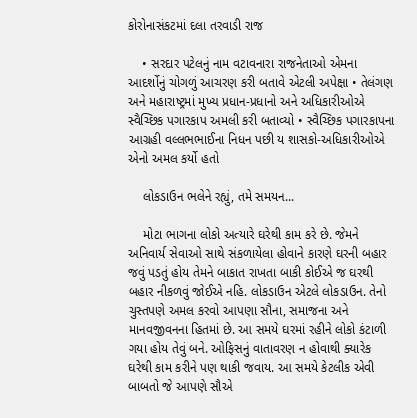કોરોનાસંકટમાં દલા તરવાડી રાજ

    • સરદાર પટેલનું નામ વટાવનારા રાજનેતાઓ એમના આદર્શોનું ચોગળું આચરણ કરી બતાવે એટલી અપેક્ષા • તેલંગણ અને મહારાષ્ટ્રમાં મુખ્ય પ્રધાન-પ્રધાનો અને અધિકારીઓએ સ્વૈચ્છિક પગારકાપ અમલી કરી બતાવ્યો • સ્વૈચ્છિક પગારકાપના આગ્રહી વલ્લભભાઈના નિધન પછી ય શાસકો-અધિકારીઓએ એનો અમલ કર્યો હતો

    લોકડાઉન ભલેને રહ્યું, તમે સમયન...

    મોટા ભાગના લોકો અત્યારે ઘરેથી કામ કરે છે. જેમને અનિવાર્ય સેવાઓ સાથે સંકળાયેલા હોવાને કારણે ઘરની બહાર જવું પડતું હોય તેમને બાકાત રાખતા બાકી કોઈએ જ ઘરથી બહાર નીકળવું જોઈએ નહિ. લોકડાઉન એટલે લોકડાઉન. તેનો ચુસ્તપણે અમલ કરવો આપણા સૌના, સમાજના અને માનવજીવનના હિતમાં છે. આ સમયે ઘરમાં રહીને લોકો કંટાળી ગયા હોય તેવું બને. ઓફિસનું વાતાવરણ ન હોવાથી ક્યારેક ઘરેથી કામ કરીને પણ થાકી જવાય. આ સમયે કેટલીક એવી બાબતો જે આપણે સૌએ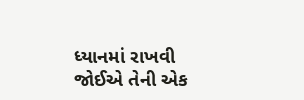ધ્યાનમાં રાખવી જોઈએ તેની એક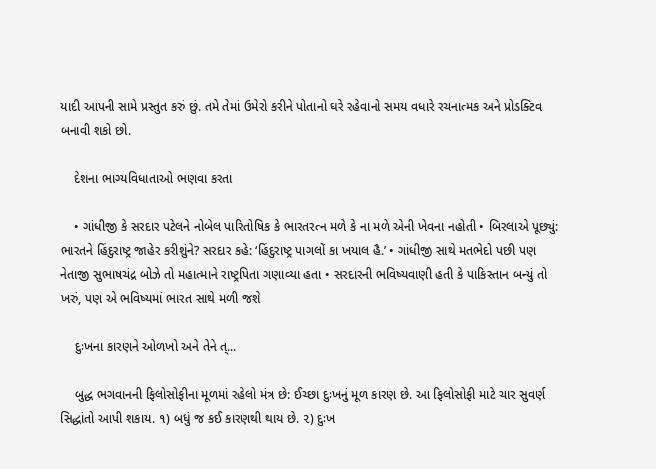યાદી આપની સામે પ્રસ્તુત કરું છું. તમે તેમાં ઉમેરો કરીને પોતાનો ઘરે રહેવાનો સમય વધારે રચનાત્મક અને પ્રોડક્ટિવ બનાવી શકો છો.

    દેશના ભાગ્યવિધાતાઓ ભણવા કરતા

    • ગાંધીજી કે સરદાર પટેલને નોબેલ પારિતોષિક કે ભારતરત્ન મળે કે ના મળે એની ખેવના નહોતી • બિરલાએ પૂછ્યું: ભારતને હિંદુરાષ્ટ્ર જાહેર કરીશુંને? સરદાર કહે: ‘હિંદુરાષ્ટ્ર પાગલોં કા ખયાલ હૈ.’ • ગાંધીજી સાથે મતભેદો પછી પણ નેતાજી સુભાષચંદ્ર બોઝે તો મહાત્માને રાષ્ટ્રપિતા ગણાવ્યા હતા • સરદારની ભવિષ્યવાણી હતી કે પાકિસ્તાન બન્યું તો ખરું, પણ એ ભવિષ્યમાં ભારત સાથે મળી જશે

    દુઃખના કારણને ઓળખો અને તેને ત્...

    બુદ્ધ ભગવાનની ફિલોસોફીના મૂળમાં રહેલો મંત્ર છે: ઈચ્છા દુઃખનું મૂળ કારણ છે. આ ફિલોસોફી માટે ચાર સુવર્ણ સિદ્ધાંતો આપી શકાય. ૧) બધું જ કઈ કારણથી થાય છે. ૨) દુઃખ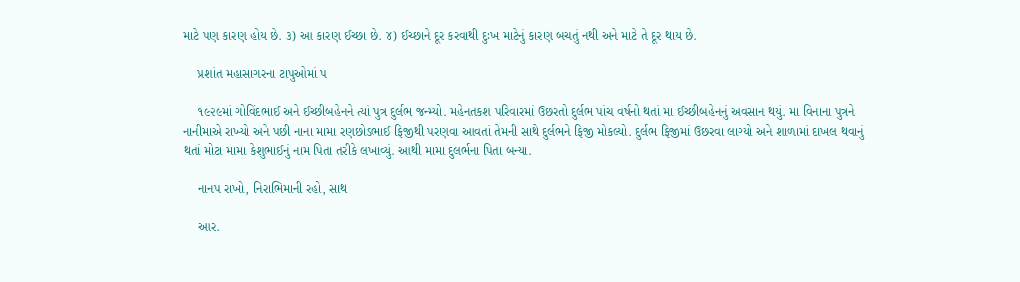માટે પણ કારણ હોય છે. ૩) આ કારણ ઈચ્છા છે. ૪) ઈચ્છાને દૂર કરવાથી દુઃખ માટેનું કારણ બચતું નથી અને માટે તે દૂર થાય છે.

    પ્રશાંત મહાસાગરના ટાપુઓમાં પ

    ૧૯૨૯માં ગોવિંદભાઈ અને ઈચ્છીબહેનને ત્યાં પુત્ર દુર્લભ જન્મ્યો. મહેનતકશ પરિવારમાં ઉછરતો દુર્લભ પાંચ વર્ષનો થતાં મા ઈચ્છીબહેનનું અવસાન થયું. મા વિનાના પુત્રને નાનીમાએ રાખ્યો અને પછી નાના મામા રણછોડભાઈ ફિજીથી પરણવા આવતાં તેમની સાથે દુર્લભને ફિજી મોકલ્યો. દુર્લભ ફિજીમાં ઉછરવા લાગ્યો અને શાળામાં દાખલ થવાનું થતાં મોટા મામા કેશુભાઈનું નામ પિતા તરીકે લખાવ્યું. આથી મામા દુલર્ભના પિતા બન્યા.

    નાનપ રાખો, નિરાભિમાની રહો, સાથ

    આર.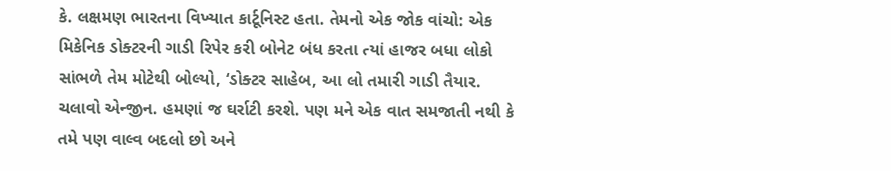કે. લક્ષમણ ભારતના વિખ્યાત કાર્ટૂનિસ્ટ હતા. તેમનો એક જોક વાંચો: એક મિકેનિક ડોક્ટરની ગાડી રિપેર કરી બોનેટ બંધ કરતા ત્યાં હાજર બધા લોકો સાંભળે તેમ મોટેથી બોલ્યો, ‘ડોક્ટર સાહેબ, આ લો તમારી ગાડી તૈયાર. ચલાવો એન્જીન. હમણાં જ ઘર્રાટી કરશે. પણ મને એક વાત સમજાતી નથી કે તમે પણ વાલ્વ બદલો છો અને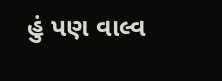હું પણ વાલ્વ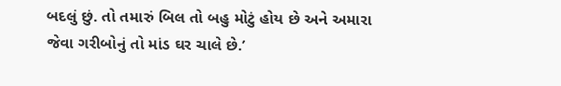બદલું છું. તો તમારું બિલ તો બહુ મોટું હોય છે અને અમારા જેવા ગરીબોનું તો માંડ ઘર ચાલે છે.’